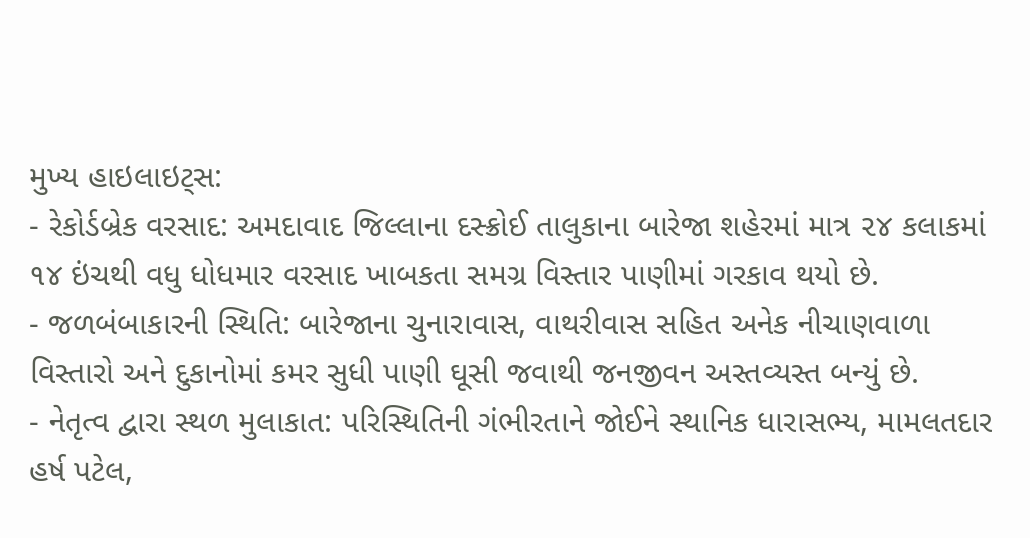મુખ્ય હાઇલાઇટ્સ:
- રેકોર્ડબ્રેક વરસાદ: અમદાવાદ જિલ્લાના દસ્ક્રોઈ તાલુકાના બારેજા શહેરમાં માત્ર ૨૪ કલાકમાં ૧૪ ઇંચથી વધુ ધોધમાર વરસાદ ખાબકતા સમગ્ર વિસ્તાર પાણીમાં ગરકાવ થયો છે.
- જળબંબાકારની સ્થિતિ: બારેજાના ચુનારાવાસ, વાથરીવાસ સહિત અનેક નીચાણવાળા વિસ્તારો અને દુકાનોમાં કમર સુધી પાણી ઘૂસી જવાથી જનજીવન અસ્તવ્યસ્ત બન્યું છે.
- નેતૃત્વ દ્વારા સ્થળ મુલાકાત: પરિસ્થિતિની ગંભીરતાને જોઈને સ્થાનિક ધારાસભ્ય, મામલતદાર હર્ષ પટેલ,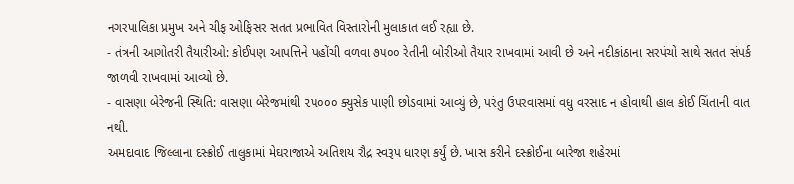નગરપાલિકા પ્રમુખ અને ચીફ ઓફિસર સતત પ્રભાવિત વિસ્તારોની મુલાકાત લઈ રહ્યા છે.
- તંત્રની આગોતરી તૈયારીઓ: કોઈપણ આપત્તિને પહોંચી વળવા ૭૫૦૦ રેતીની બોરીઓ તૈયાર રાખવામાં આવી છે અને નદીકાંઠાના સરપંચો સાથે સતત સંપર્ક જાળવી રાખવામાં આવ્યો છે.
- વાસણા બેરેજની સ્થિતિ: વાસણા બેરેજમાંથી ૨૫૦૦૦ ક્યુસેક પાણી છોડવામાં આવ્યું છે, પરંતુ ઉપરવાસમાં વધુ વરસાદ ન હોવાથી હાલ કોઈ ચિંતાની વાત નથી.
અમદાવાદ જિલ્લાના દસ્ક્રોઈ તાલુકામાં મેઘરાજાએ અતિશય રૌદ્ર સ્વરૂપ ધારણ કર્યું છે. ખાસ કરીને દસ્ક્રોઈના બારેજા શહેરમાં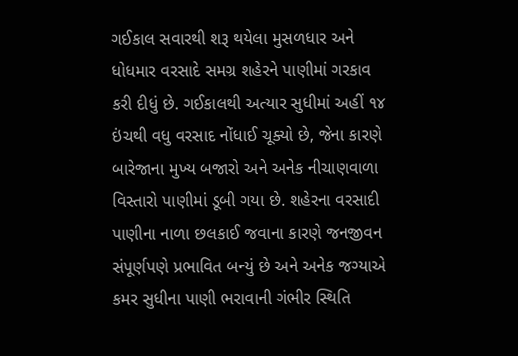ગઈકાલ સવારથી શરૂ થયેલા મુસળધાર અને ધોધમાર વરસાદે સમગ્ર શહેરને પાણીમાં ગરકાવ કરી દીધું છે. ગઈકાલથી અત્યાર સુધીમાં અહીં ૧૪ ઇંચથી વધુ વરસાદ નોંધાઈ ચૂક્યો છે, જેના કારણે બારેજાના મુખ્ય બજારો અને અનેક નીચાણવાળા વિસ્તારો પાણીમાં ડૂબી ગયા છે. શહેરના વરસાદી પાણીના નાળા છલકાઈ જવાના કારણે જનજીવન સંપૂર્ણપણે પ્રભાવિત બન્યું છે અને અનેક જગ્યાએ કમર સુધીના પાણી ભરાવાની ગંભીર સ્થિતિ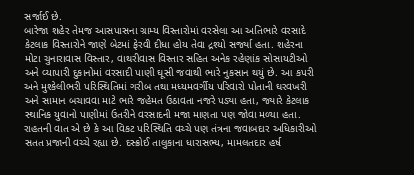સર્જાઈ છે.
બારેજા શહેર તેમજ આસપાસના ગ્રામ્ય વિસ્તારોમાં વરસેલા આ અતિભારે વરસાદે કેટલાક વિસ્તારોને જાણે બેટમાં ફેરવી દીધા હોય તેવા દ્રશ્યો સર્જ્યા હતા. શહેરના મોટા ચુનારાવાસ વિસ્તાર, વાથરીવાસ વિસ્તાર સહિત અનેક રહેણાંક સોસાયટીઓ અને વ્યાપારી દુકાનોમાં વરસાદી પાણી ઘૂસી જવાથી ભારે નુકસાન થયું છે. આ કપરી અને મુશ્કેલીભરી પરિસ્થિતિમાં ગરીબ તથા મધ્યમવર્ગીય પરિવારો પોતાની ઘરવખરી અને સામાન બચાવવા માટે ભારે જહેમત ઉઠાવતા નજરે પડ્યા હતા, જ્યારે કેટલાક સ્થાનિક યુવાનો પાણીમાં ઉતરીને વરસાદની મજા માણતા પણ જોવા મળ્યા હતા. રાહતની વાત એ છે કે આ વિકટ પરિસ્થિતિ વચ્ચે પણ તંત્રના જવાબદાર અધિકારીઓ સતત પ્રજાની વચ્ચે રહ્યા છે. દસ્ક્રોઈ તાલુકાના ધારાસભ્ય, મામલતદાર હર્ષ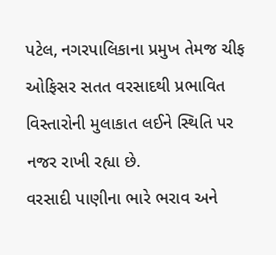પટેલ, નગરપાલિકાના પ્રમુખ તેમજ ચીફ ઓફિસર સતત વરસાદથી પ્રભાવિત વિસ્તારોની મુલાકાત લઈને સ્થિતિ પર નજર રાખી રહ્યા છે.
વરસાદી પાણીના ભારે ભરાવ અને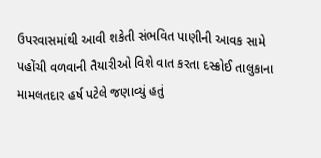ઉપરવાસમાંથી આવી શકેતી સંભવિત પાણીની આવક સામે પહોંચી વળવાની તૈયારીઓ વિશે વાત કરતા દસ્ક્રોઈ તાલુકાના મામલતદાર હર્ષ પટેલે જણાવ્યું હતું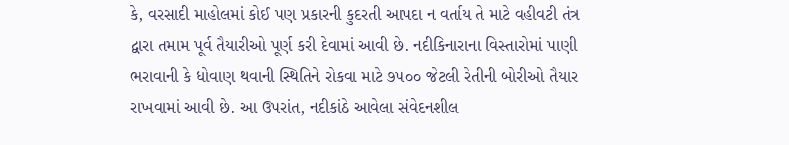કે, વરસાદી માહોલમાં કોઈ પણ પ્રકારની કુદરતી આપદા ન વર્તાય તે માટે વહીવટી તંત્ર દ્વારા તમામ પૂર્વ તૈયારીઓ પૂર્ણ કરી દેવામાં આવી છે. નદીકિનારાના વિસ્તારોમાં પાણી ભરાવાની કે ધોવાણ થવાની સ્થિતિને રોકવા માટે ૭૫૦૦ જેટલી રેતીની બોરીઓ તૈયાર રાખવામાં આવી છે. આ ઉપરાંત, નદીકાંઠે આવેલા સંવેદનશીલ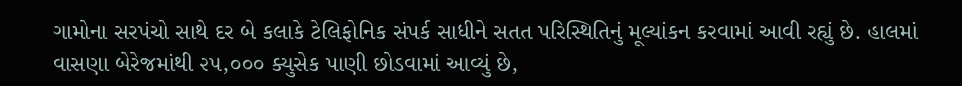ગામોના સરપંચો સાથે દર બે કલાકે ટેલિફોનિક સંપર્ક સાધીને સતત પરિસ્થિતિનું મૂલ્યાંકન કરવામાં આવી રહ્યું છે. હાલમાં વાસણા બેરેજમાંથી ૨૫,૦૦૦ ક્યુસેક પાણી છોડવામાં આવ્યું છે,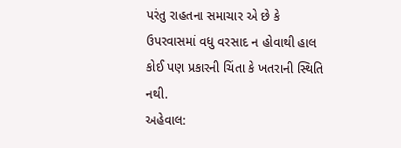પરંતુ રાહતના સમાચાર એ છે કે ઉપરવાસમાં વધુ વરસાદ ન હોવાથી હાલ કોઈ પણ પ્રકારની ચિંતા કે ખતરાની સ્થિતિ નથી.
અહેવાલ: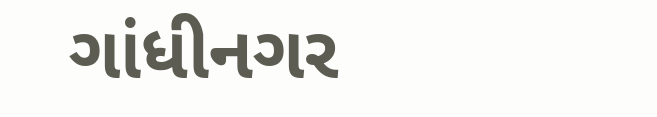ગાંધીનગર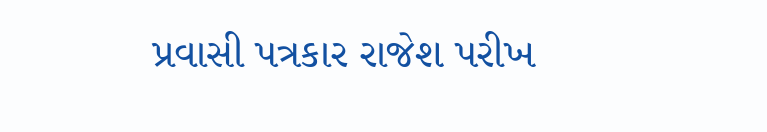પ્રવાસી પત્રકાર રાજેશ પરીખ